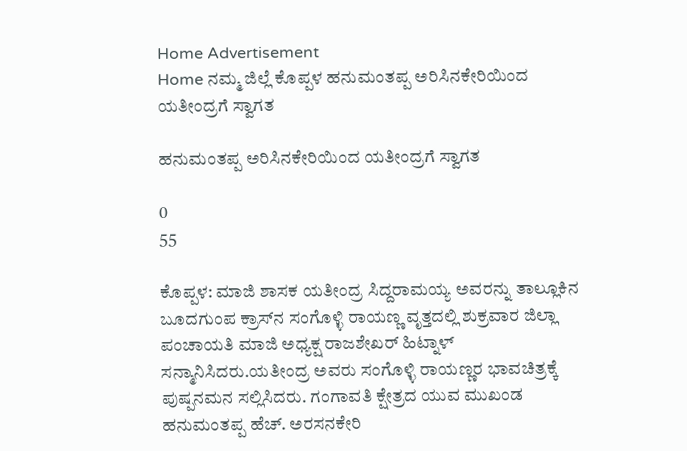Home Advertisement
Home ನಮ್ಮ ಜಿಲ್ಲೆ ಕೊಪ್ಪಳ ಹನುಮಂತಪ್ಪ ಅರಿಸಿನಕೇರಿಯಿಂದ ಯತೀಂದ್ರಗೆ ಸ್ವಾಗತ

ಹನುಮಂತಪ್ಪ ಅರಿಸಿನಕೇರಿಯಿಂದ ಯತೀಂದ್ರಗೆ ಸ್ವಾಗತ

0
55

ಕೊಪ್ಪಳ: ಮಾಜಿ ಶಾಸಕ ಯತೀಂದ್ರ ಸಿದ್ದರಾಮಯ್ಯ ಅವರನ್ನು ತಾಲ್ಲೂಕಿನ ಬೂದಗುಂಪ ಕ್ರಾಸ್‌ನ ಸಂಗೊಳ್ಳಿ ರಾಯಣ್ಣ ವೃತ್ತದಲ್ಲಿ ಶುಕ್ರವಾರ ಜಿಲ್ಲಾ ಪಂಚಾಯತಿ‌ ಮಾಜಿ ಅಧ್ಯಕ್ಷ ರಾಜಶೇಖರ್ ಹಿಟ್ನಾಳ್ ಸನ್ಮಾನಿಸಿದರು.ಯತೀಂದ್ರ ಅವರು ಸಂಗೊಳ್ಳಿ ರಾಯಣ್ಣರ ಭಾವಚಿತ್ರಕ್ಕೆ ಪುಷ್ಪನಮನ ಸಲ್ಲಿಸಿದರು. ಗಂಗಾವತಿ ಕ್ಷೇತ್ರದ ಯುವ ಮುಖಂಡ ಹನುಮಂತಪ್ಪ ಹೆಚ್. ಅರಸನಕೇರಿ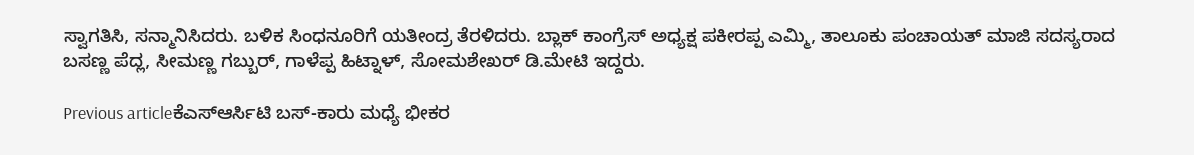ಸ್ವಾಗತಿಸಿ, ಸನ್ಮಾನಿಸಿದರು. ಬಳಿಕ‌ ಸಿಂಧನೂರಿಗೆ ಯತೀಂದ್ರ ತೆರಳಿದರು. ಬ್ಲಾಕ್ ಕಾಂಗ್ರೆಸ್ ಅಧ್ಯಕ್ಷ ಪಕೀರಪ್ಪ ಎಮ್ಮಿ, ತಾಲೂಕು ಪಂಚಾಯತ್ ಮಾಜಿ ಸದಸ್ಯರಾದ ಬಸಣ್ಣ ಪೆದ್ಲ, ಸೀಮಣ್ಣ ಗಬ್ಬುರ್, ಗಾಳೆಪ್ಪ ಹಿಟ್ನಾಳ್, ಸೋಮಶೇಖರ್ ಡಿ.ಮೇಟಿ ಇದ್ದರು.

Previous articleಕೆಎಸ್ಆರ್ಸಿಟಿ ಬಸ್-ಕಾರು ಮಧ್ಯೆ ಭೀಕರ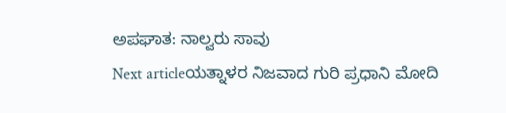ಅಪಘಾತ: ನಾಲ್ವರು ಸಾವು
Next articleಯತ್ನಾಳರ ನಿಜವಾದ ಗುರಿ ಪ್ರಧಾನಿ ಮೋದಿ